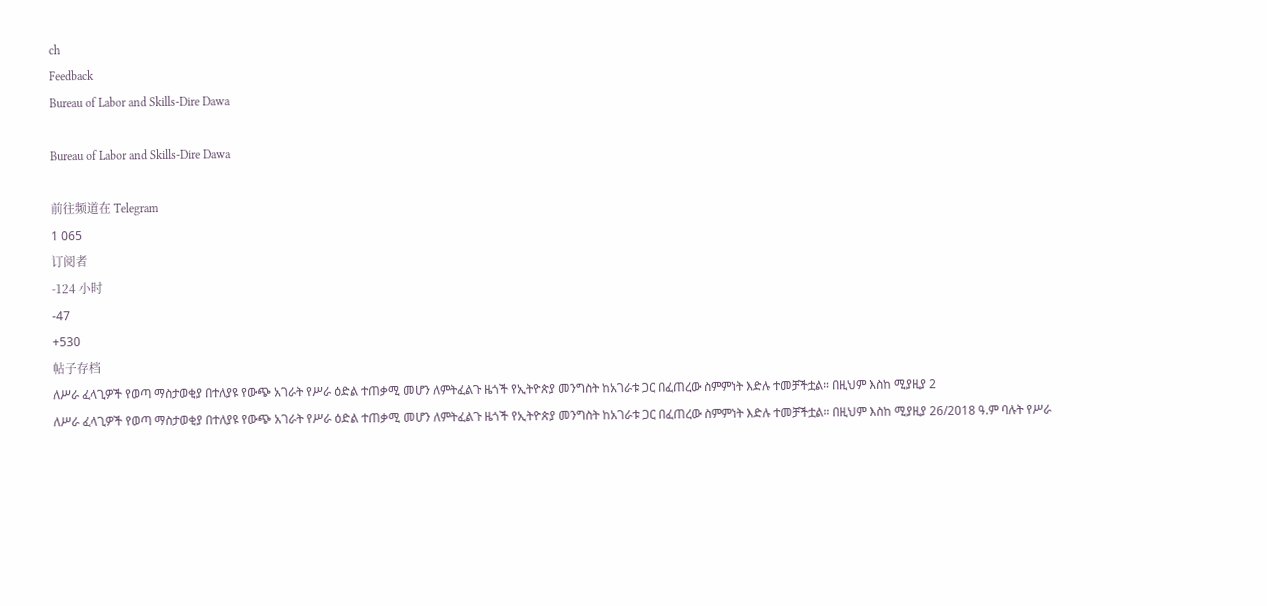ch
Feedback
Bureau of Labor and Skills-Dire Dawa

Bureau of Labor and Skills-Dire Dawa

前往频道在 Telegram
1 065
订阅者
-124 小时
-47
+530
帖子存档
ለሥራ ፈላጊዎች የወጣ ማስታወቂያ በተለያዩ የውጭ አገራት የሥራ ዕድል ተጠቃሚ መሆን ለምትፈልጉ ዜጎች የኢትዮጵያ መንግስት ከአገራቱ ጋር በፈጠረው ስምምነት እድሉ ተመቻችቷል። በዚህም እስከ ሚያዚያ 2
ለሥራ ፈላጊዎች የወጣ ማስታወቂያ በተለያዩ የውጭ አገራት የሥራ ዕድል ተጠቃሚ መሆን ለምትፈልጉ ዜጎች የኢትዮጵያ መንግስት ከአገራቱ ጋር በፈጠረው ስምምነት እድሉ ተመቻችቷል። በዚህም እስከ ሚያዚያ 26/2018 ዓ.ም ባሉት የሥራ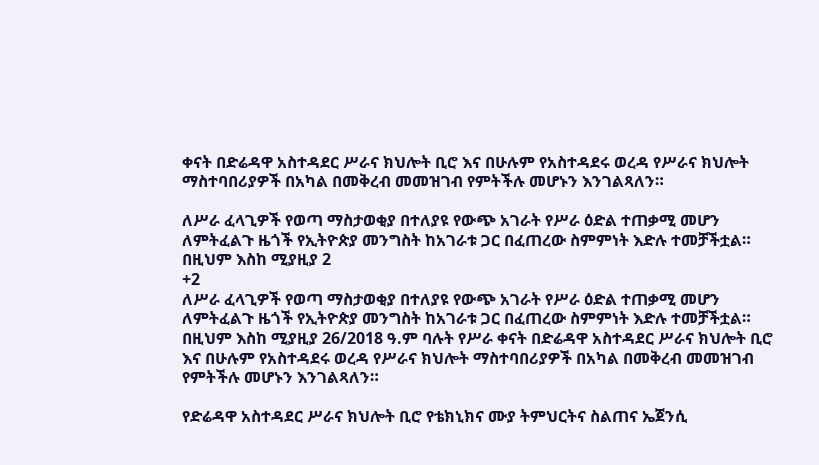ቀናት በድሬዳዋ አስተዳደር ሥራና ክህሎት ቢሮ እና በሁሉም የአስተዳደሩ ወረዳ የሥራና ክህሎት ማስተባበሪያዎች በአካል በመቅረብ መመዝገብ የምትችሉ መሆኑን እንገልጻለን።

ለሥራ ፈላጊዎች የወጣ ማስታወቂያ በተለያዩ የውጭ አገራት የሥራ ዕድል ተጠቃሚ መሆን ለምትፈልጉ ዜጎች የኢትዮጵያ መንግስት ከአገራቱ ጋር በፈጠረው ስምምነት እድሉ ተመቻችቷል። በዚህም እስከ ሚያዚያ 2
+2
ለሥራ ፈላጊዎች የወጣ ማስታወቂያ በተለያዩ የውጭ አገራት የሥራ ዕድል ተጠቃሚ መሆን ለምትፈልጉ ዜጎች የኢትዮጵያ መንግስት ከአገራቱ ጋር በፈጠረው ስምምነት እድሉ ተመቻችቷል። በዚህም እስከ ሚያዚያ 26/2018 ዓ.ም ባሉት የሥራ ቀናት በድሬዳዋ አስተዳደር ሥራና ክህሎት ቢሮ እና በሁሉም የአስተዳደሩ ወረዳ የሥራና ክህሎት ማስተባበሪያዎች በአካል በመቅረብ መመዝገብ የምትችሉ መሆኑን እንገልጻለን።

የድሬዳዋ አስተዳደር ሥራና ክህሎት ቢሮ የቴክኒክና ሙያ ትምህርትና ስልጠና ኤጀንሲ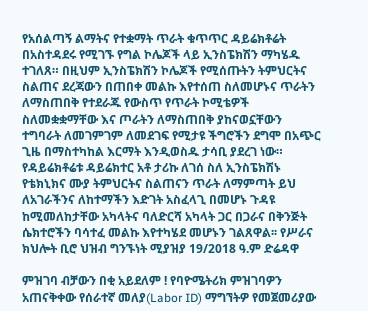የአሰልጣኝ ልማትና የተቋማት ጥራት ቁጥጥር ዳይሬክቶሬት በአስተዳደሩ የሚገኙ የግል ኮሌጆች ላይ ኢንስፔክሽን ማካሄዱ ተገለጸ። በዚህም ኢንስፔክሽን ኮሌጆች የሚሰጡትን ትምህርትና ስልጠና ደረጃውን በጠበቀ መልኩ እየተሰጠ ስለመሆኑና ጥራትን ለማስጠበቅ የተደራጁ የውስጥ የጥራት ኮሚቴዎች ስለመቋቋማቸው እና ጦራትን ለማስጠበቅ ያከናወኗቸውን ተግባራት ለመገምገም ለመደገፍ የሚታዩ ችግሮችን ደግሞ በአጭር ጊዜ በማስተካከል እርማት እንዲወስዱ ታሳቢ ያደረገ ነው። የዳይሬክቶሬቱ ዳይሬክተር አቶ ታሪኩ ለገሰ ስለ ኢንስፔክሽኑ የቴክኒክና ሙያ ትምህርትና ስልጠናን ጥራት ለማምጣት ይህ ለአገራችንና ለከተማችን እድገት አስፈላጊ በመሆኑ ጉዳዩ ከሚመለከታቸው አካላትና ባለድርሻ አካላት ጋር በጋራና በቅንጅት  ሴክተሮችን ባሳተፈ መልኩ እየተካሄደ መሆኑን ገልጸዋል፡፡ የሥራና ክህሎት ቢሮ ህዝብ ግንኙነት ሚያዝያ 19/2018 ዓ.ም ድሬዳዋ

ምዝገባ ብቻውን በቂ አይደለም ! የባዮሜትሪክ ምዝገባዎን አጠናቅቀው የሰራተኛ መለያ(Labor ID) ማግኘትዎ የመጀመሪያው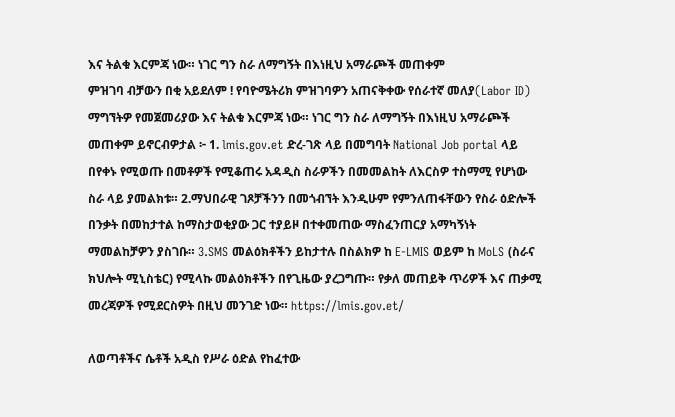እና ትልቁ እርምጃ ነው። ነገር ግን ስራ ለማግኝት በእነዚህ አማራጮች መጠቀም
ምዝገባ ብቻውን በቂ አይደለም ! የባዮሜትሪክ ምዝገባዎን አጠናቅቀው የሰራተኛ መለያ(Labor ID) ማግኘትዎ የመጀመሪያው እና ትልቁ እርምጃ ነው። ነገር ግን ስራ ለማግኝት በእነዚህ አማራጮች መጠቀም ይኖርብዎታል ፦ 1. lmis.gov.et ድረ-ገጽ ላይ በመግባት National Job portal ላይ በየቀኑ የሚወጡ በመቶዎች የሚቆጠሩ አዳዲስ ስራዎችን በመመልከት ለእርስዎ ተስማሚ የሆነው ስራ ላይ ያመልክቱ። 2.ማህበራዊ ገጾቻችንን በመጎብኘት እንዲሁም የምንለጠፋቸውን የስራ ዕድሎች በንቃት በመከታተል ከማስታወቂያው ጋር ተያይዞ በተቀመጠው ማስፈንጠርያ አማካኝነት ማመልከቻዎን ያስገቡ። 3.SMS መልዕክቶችን ይከታተሉ በስልክዎ ከ E-LMIS ወይም ከ MoLS (ስራና ክህሎት ሚኒስቴር) የሚላኩ መልዕክቶችን በየጊዜው ያረጋግጡ። የቃለ መጠይቅ ጥሪዎች እና ጠቃሚ መረጃዎች የሚደርስዎት በዚህ መንገድ ነው። https://lmis.gov.et/

ለወጣቶችና ሴቶች አዲስ የሥራ ዕድል የከፈተው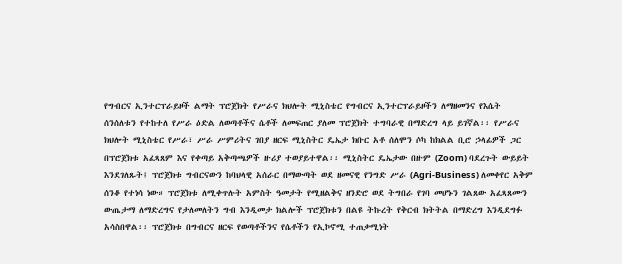የግብርና ኢንተርፕራይዞች ልማት ፕሮጀክት የሥራና ክህሎት ሚኒስቴር የግብርና ኢንተርፕራይዞችን ለማዘመንና የእሴት ሰንሰለቱን የተከተለ የሥራ ዕድል ለወጣቶችና ሴቶች ለመፍጠር ያለመ ፕሮጀክት ተግባራዊ በማድረግ ላይ ይገኛል፡፡ የሥራና ክህሎት ሚኒስቴር የሥራ፣ ሥራ ሥምሪትና ገበያ ዘርፍ ሚኒስትር ዴኤታ ክቡር አቶ ሰለሞን ሶካ ከክልል ቢሮ ኃላፊዎች ጋር በፕሮጀክቱ አፈጻጸም እና የቀጣይ አቅጣጫዎች ዙሪያ ተወያይተዋል፡፡ ሚኒስትር ዴኤታው በዙም (Zoom) ባደረጉት ውይይት እንደገለጹት፤ ፕሮጀክቱ ግብርናውን ከባህላዊ አሰራር በማውጣት ወደ ዘመናዊ የንግድ ሥራ (Agri-Business) ለመቀየር አቅም ሰንቆ የተነሳ ነው። ፕሮጀክቱ ለሚቀጥሉት አምስት ዓመታት የሚዘልቅና ዘንድሮ ወደ ትግበራ የገባ መሆኑን ገልጸው አፈጻጸሙን ውጤታማ ለማድረግና የታለመለትን ግብ እንዲመታ ክልሎች ፕሮጀክቱን በልዩ ትኩረት የቅርብ ክትትል በማድረግ እንዲደግፉ አሳስበዋል፡፡ ፕሮጀክቱ በግብርና ዘርፍ የወጣቶችንና የሴቶችን የኢኮኖሚ ተጠቃሚነት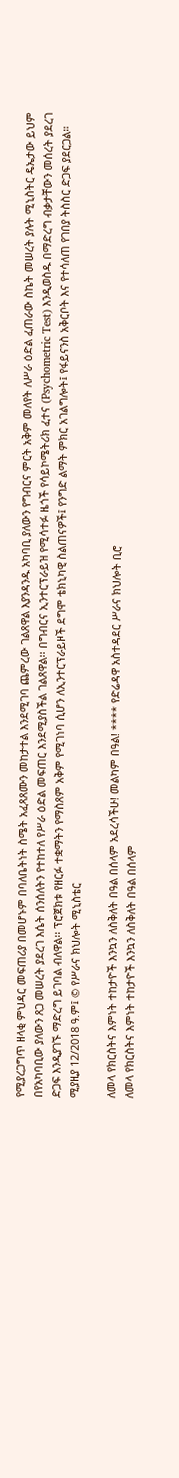የሚያረጋግጥ ዘላቂ ምህዳር መፍጠሪያ በመሆኑም በባለቤትነት ስሜት አፈጻጸሙን መከታተል እንደሚገባ ጨምረው ገልጸዋል እያንዳንዱ አካባቢ ያለውን የግብርና ምርት አቅም መለየት ለሥራ ዕድል ፈጠራው ስኬት መሠረት ያሉት ሚኒስትር ዴኤታው ይህም በየአካባቢው ያለውን ጸጋ መሠረት ያደረገ እሴት ሰንሰለትን የተከተለ የሥራ ዕድል መፍጠር እንደሚያስችል ገልጸዋል፡፡ በግብርና ኢንተርፕራይዝ የሚሳተፉ ዜጎች የሳይኮሜትሪክ ፈተና (Psychometric Test) እንዲወስዱ በማድረግ ብቃታቸውን መሰረት ያደረገ ድጋፍ እንዲያገኙ ማድረግ ይገባል ብለዋል፡፡ ፕሮጀክቱ የዘርፉ ተቋማትን የማስጸም አቅም የሚገነባ ሲሆን ለኢንተርፕራይዞች ደግሞ ቴክኒካዊ ስልጠናዎች፤ የንግድ ልማት ምክር አገልግሎት፤ የፋይናንስ አቅርቦት እና የተሳለጠ የገበያ ትስስር ድጋፍ ያደርጋል። ሚያዚያ 12/2018 ዓ.ም፤ © የሥራና ክህሎት ሚኒስቴር

ለመላ የክርስትና እምነት ተከታዮች እንኳን ለስቅለት በዓል በሰላም አደረሳችሁ! መልካም በዓል! **** የድሬዳዋ አስተዳደር ሥራና ክህሎት ቢሮ
ለመላ የክርስትና እምነት ተከታዮች እንኳን ለስቅለት በዓል በሰላም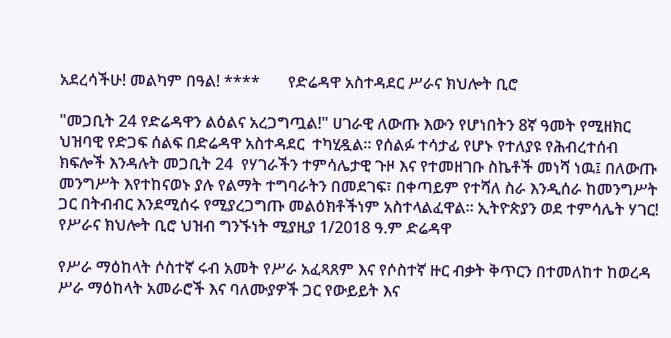አደረሳችሁ! መልካም በዓል! ****       የድሬዳዋ አስተዳደር ሥራና ክህሎት ቢሮ

"መጋቢት 24 የድሬዳዋን ልዕልና አረጋግጧል!" ሀገራዊ ለውጡ እውን የሆነበትን 8ኛ ዓመት የሚዘክር ህዝባዊ የድጋፍ ሰልፍ በድሬዳዋ አስተዳደር  ተካሂዷል። የሰልፉ ተሳታፊ የሆኑ የተለያዩ የሕብረተሰብ ክፍሎች እንዳሉት መጋቢት 24  የሃገራችን ተምሳሌታዊ ጉዞ እና የተመዘገቡ ስኬቶች መነሻ ነዉ፤ በለውጡ መንግሥት እየተከናወኑ ያሉ የልማት ተግባራትን በመደገፍ፣ በቀጣይም የተሻለ ስራ እንዲሰራ ከመንግሥት ጋር በትብብር እንደሚሰሩ የሚያረጋግጡ መልዕክቶችነም አስተላልፈዋል። ኢትዮጵያን ወደ ተምሳሌት ሃገር! የሥራና ክህሎት ቢሮ ህዝብ ግንኙነት ሚያዚያ 1/2018 ዓ.ም ድሬዳዋ

የሥራ ማዕከላት ሶስተኛ ሩብ አመት የሥራ አፈጻጸም እና የሶስተኛ ዙር ብቃት ቅጥርን በተመለከተ ከወረዳ ሥራ ማዕከላት አመራሮች እና ባለሙያዎች ጋር የውይይት እና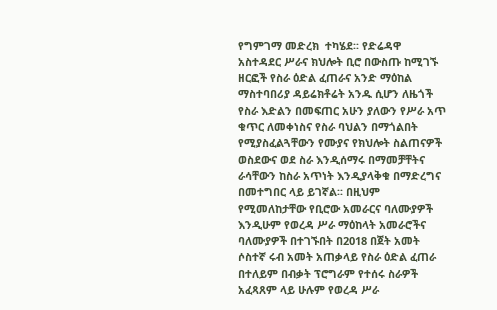የግምገማ መድረክ  ተካሄደ፡፡ የድሬዳዋ አስተዳደር ሥራና ክህሎት ቢሮ በውስጡ ከሚገኙ ዘርፎች የስራ ዕድል ፈጠራና አንድ ማዕከል ማስተባበሪያ ዳይሬክቶሬት አንዱ ሲሆን ለዜጎች የስራ እድልን በመፍጠር አሁን ያለውን የሥራ አጥ ቁጥር ለመቀነስና የስራ ባህልን በማጎልበት የሚያስፈልጓቸውን የሙያና የክህሎት ስልጠናዎች ወስደውና ወደ ስራ እንዲሰማሩ በማመቻቸትና ራሳቸውን ከስራ አጥነት እንዲያላቅቁ በማድረግና በመተግበር ላይ ይገኛል፡፡ በዚህም የሚመለከታቸው የቢሮው አመራርና ባለሙያዎች እንዲሁም የወረዳ ሥራ ማዕከላት አመራሮችና ባለሙያዎች በተገኙበት በ2018 በጀት አመት ሶስተኛ ሩብ አመት አጠቃላይ የስራ ዕድል ፈጠራ በተለይም በብቃት ፕሮግራም የተሰሩ ስራዎች አፈጻጸም ላይ ሁሉም የወረዳ ሥራ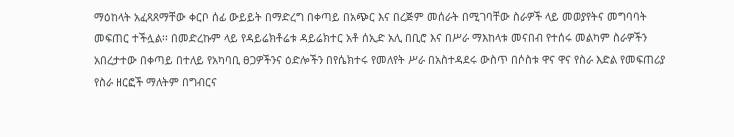ማዕከላት አፈጻጸማቸው ቀርቦ ሰፊ ውይይት በማድረግ በቀጣይ በአጭር እና በረጅም መሰራት በሚገባቸው ስራዎች ላይ መወያየትና መግባባት መፍጠር ተችሏል፡፡ በመድረኩም ላይ የዳይሬክቶሬቱ ዳይሬክተር አቶ ሰኢድ አሊ በቢሮ እና በሥራ ማእከላቱ መናበብ የተሰሩ መልካም ስራዎችን አበረታተው በቀጣይ በተለይ የአካባቢ ፀጋዎችንና ዕድሎችን በየሴክተሩ የመለየት ሥራ በአስተዳደሩ ውስጥ በሶስቱ ዋና ዋና የስራ እድል የመፍጠሪያ የስራ ዘርፎች ማለትም በግብርና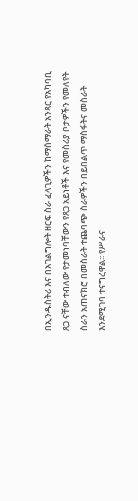በኢንዱስትሪ እና በአገልግሎት ዘርፍ ስራ ፈላጊዎችን ከማሰማራት አንጻር የአካባቢ ጸጋ ናቸው ተብለው የታመነባቸውን የጸጋ አይነቶች እና የመስሪያ ቦታዎችን የመለየት ስራን አጠናክሮ በመስራት ተጨባጭ ስራዎችን በይበልጥ ማስፋትና መስራት እንደሚገባ ተናግረዋል፡፡ የሥራና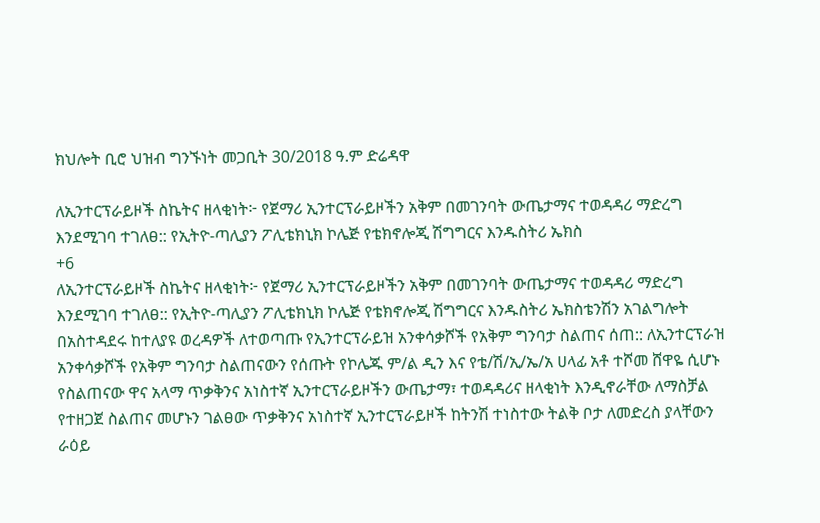ክህሎት ቢሮ ህዝብ ግንኙነት መጋቢት 30/2018 ዓ.ም ድሬዳዋ

ለኢንተርፕራይዞች ስኬትና ዘላቂነት፦ የጀማሪ ኢንተርፕራይዞችን አቅም በመገንባት ውጤታማና ተወዳዳሪ ማድረግ እንደሚገባ ተገለፀ:: የኢትዮ-ጣሊያን ፖሊቴክኒክ ኮሌጅ የቴክኖሎጂ ሽግግርና እንዱስትሪ ኤክስ
+6
ለኢንተርፕራይዞች ስኬትና ዘላቂነት፦ የጀማሪ ኢንተርፕራይዞችን አቅም በመገንባት ውጤታማና ተወዳዳሪ ማድረግ እንደሚገባ ተገለፀ:: የኢትዮ-ጣሊያን ፖሊቴክኒክ ኮሌጅ የቴክኖሎጂ ሽግግርና እንዱስትሪ ኤክስቴንሽን አገልግሎት በአስተዳደሩ ከተለያዩ ወረዳዎች ለተወጣጡ የኢንተርፕራይዝ አንቀሳቃሾች የአቅም ግንባታ ስልጠና ሰጠ:: ለኢንተርፕራዝ አንቀሳቃሾች የአቅም ግንባታ ስልጠናውን የሰጡት የኮሌጁ ም/ል ዲን እና የቴ/ሽ/ኢ/ኤ/አ ሀላፊ አቶ ተሾመ ሸዋዬ ሲሆኑ የስልጠናው ዋና አላማ ጥቃቅንና አነስተኛ ኢንተርፕራይዞችን ውጤታማ፣ ተወዳዳሪና ዘላቂነት እንዲኖራቸው ለማስቻል የተዘጋጀ ስልጠና መሆኑን ገልፀው ጥቃቅንና አነስተኛ ኢንተርፕራይዞች ከትንሽ ተነስተው ትልቅ ቦታ ለመድረስ ያላቸውን ራዕይ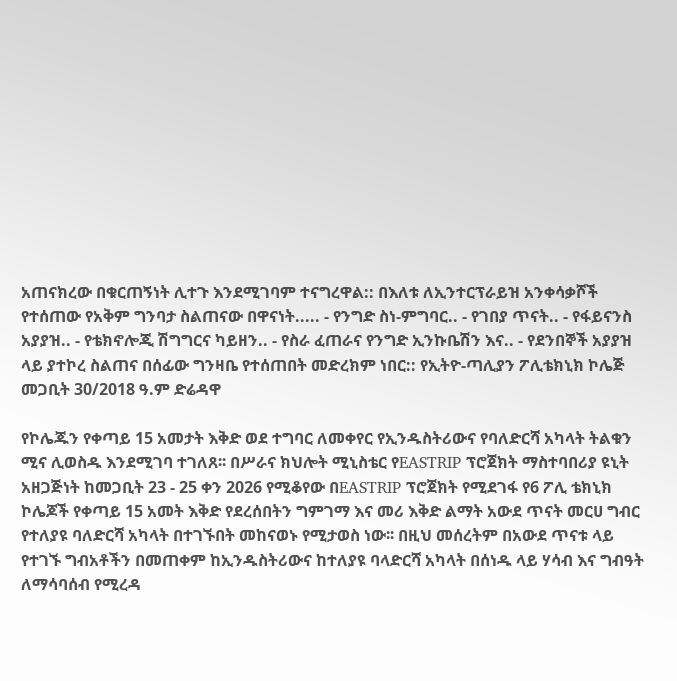አጠናክረው በቁርጠኝነት ሊተጉ እንደሚገባም ተናግረዋል:: በእለቱ ለኢንተርፕራይዝ አንቀሳቃሾች የተሰጠው የአቅም ግንባታ ስልጠናው በዋናነት..... - የንግድ ስነ-ምግባር.. - የገበያ ጥናት.. - የፋይናንስ አያያዝ.. - የቴክኖሎጂ ሽግግርና ካይዘን.. - የስራ ፈጠራና የንግድ ኢንኩቤሽን እና.. - የደንበኞች አያያዝ ላይ ያተኮረ ስልጠና በሰፊው ግንዛቤ የተሰጠበት መድረክም ነበር:: የኢትዮ-ጣሊያን ፖሊቴክኒክ ኮሌጅ መጋቢት 30/2018 ዓ.ም ድሬዳዋ

የኮሌጁን የቀጣይ 15 አመታት እቅድ ወደ ተግባር ለመቀየር የኢንዱስትሪውና የባለድርሻ አካላት ትልቁን ሚና ሊወስዱ እንደሚገባ ተገለጸ፡፡ በሥራና ክህሎት ሚኒስቴር የEASTRIP ፕሮጀክት ማስተባበሪያ ዩኒት አዘጋጅነት ከመጋቢት 23 - 25 ቀን 2026 የሚቆየው በEASTRIP ፕሮጀክት የሚደገፋ የ6 ፖሊ ቴክኒክ ኮሌጆች የቀጣይ 15 አመት እቅድ የደረሰበትን ግምገማ እና መሪ እቅድ ልማት አውደ ጥናት መርሀ ግብር የተለያዩ ባለድርሻ አካላት በተገኙበት መከናወኑ የሚታወስ ነው፡፡ በዚህ መሰረትም በአውደ ጥናቱ ላይ የተገኙ ግብአቶችን በመጠቀም ከኢንዱስትሪውና ከተለያዩ ባላድርሻ አካላት በሰነዱ ላይ ሃሳብ እና ግብዓት ለማሳባሰብ የሚረዳ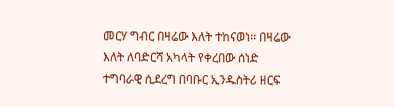መርሃ ግብር በዛሬው እለት ተከናወነ፡፡ በዛሬው እለት ለባድርሻ አካላት የቀረበው ሰነድ ተግባራዊ ሲደረግ በባቡር ኢንዱስትሪ ዘርፍ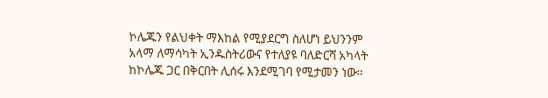ኮሌጁን የልህቀት ማእከል የሚያደርግ ስለሆነ ይህንንም አላማ ለማሳካት ኢንዱስትሪውና የተለያዩ ባለድርሻ አካላት ከኮሌጁ ጋር በቅርበት ሊሰሩ እንደሚገባ የሚታመን ነው፡፡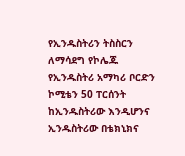የኢንዱስትሪን ትስስርን ለማሳደግ የኮሌጁ የኢንዱስትሪ አማካሪ ቦርድን ኮሚቴን 50 ፐርሰንት ከኢንዱስትሪው እንዲሆንና ኢንዱስትሪው በቴክኒክና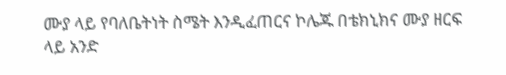ሙያ ላይ የባለቤትነት ስሜት እንዲፈጠርና ኮሌጁ በቴክኒክና ሙያ ዘርፍ ላይ አንድ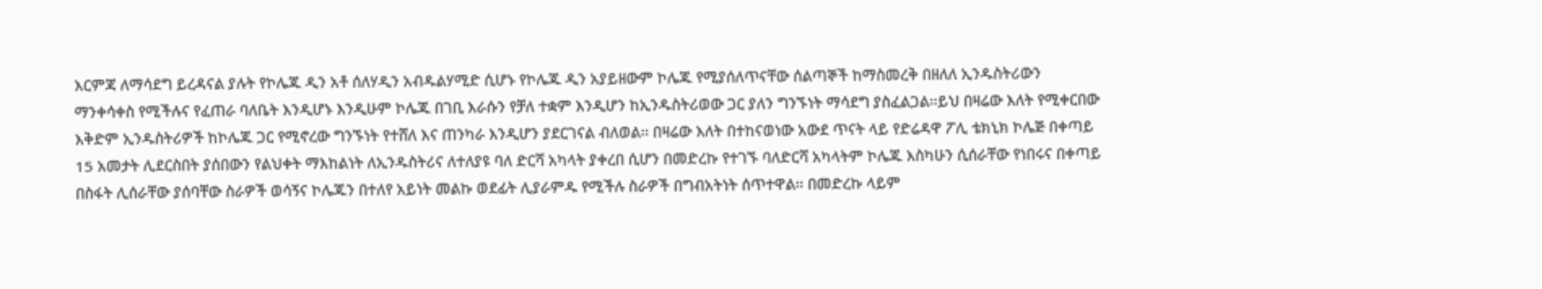እርምጃ ለማሳደግ ይረዳናል ያሉት የኮሌጁ ዲን አቶ ሰለሃዲን አብዱልሃሚድ ሲሆኑ የኮሌጁ ዲን አያይዘውም ኮሌጁ የሚያሰለጥናቸው ሰልጣኞች ከማስመረቅ በዘለለ ኢንዱስትሪውን ማንቀሳቀስ የሚችሉና የፈጠራ ባለቤት እንዲሆኑ እንዲሁም ኮሌጁ በገቢ እራሱን የቻለ ተቋም እንዲሆን ከኢንዱስትሪወው ጋር ያለን ግንኙነት ማሳደግ ያስፈልጋል፡፡ይህ በዛሬው እለት የሚቀርበው እቅድም ኢንዱስትሪዎች ከኮሌጁ ጋር የሚኖረው ግንኙነት የተሸለ እና ጠንካራ እንዲሆን ያደርገናል ብለወል፡፡ በዛሬው እለት በተከናወነው አውደ ጥናት ላይ የድሬዳዋ ፖሊ ቴክኒክ ኮሌጅ በቀጣይ 15 አመታት ሊደርስበት ያሰበውን የልህቀት ማእከልነት ለኢንዱስትሪና ለተለያዩ ባለ ድርሻ አካላት ያቀረበ ሲሆን በመድረኩ የተገኙ ባለድርሻ አካላትም ኮሌጁ እስካሁን ሲሰራቸው የነበሩና በቀጣይ በስፋት ሊሰራቸው ያሰባቸው ስራዎች ወሳኝና ኮሌጁን በተለየ አይነት መልኩ ወደፊት ሊያራምዱ የሚችሉ ስራዎች በግብአትነት ሰጥተዋል፡፡ በመድረኩ ላይም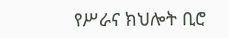የሥራና ክህሎት ቢሮ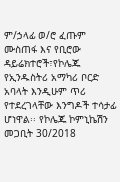ም/ኃላፊ ወ/ሮ ፈጡም ሙስጠፋ እና የቢሮው ዳይሬክተሮች፣የኮሌጁ የኢንዱስትሪ አማካሪ ቦርድ አባላት እንዲሁም ጥሪ የተደረገላቸው እንግዶች ተሳታፊ ሆነዋል፡፡ የኮሌጁ ኮምኒኬሽን መጋቢት 30/2018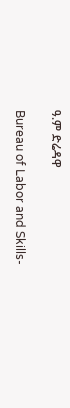ዓ.ም ድሬዳዋ

Bureau of Labor and Skills-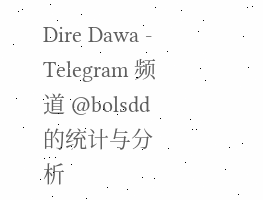Dire Dawa - Telegram 频道 @bolsdd 的统计与分析